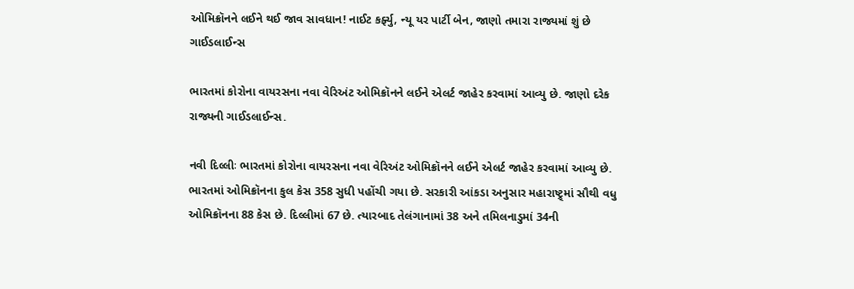ઓમિક્રૉનને લઈને થઈ જાવ સાવધાન! નાઈટ કર્ફ્યુ, ન્યૂ યર પાર્ટી બેન, જાણો તમારા રાજ્યમાં શું છે ગાઈડલાઈન્સ

ભારતમાં કોરોના વાયરસના નવા વેરિઅંટ ઓમિક્રૉનને લઈને એલર્ટ જાહેર કરવામાં આવ્યુ છે. જાણો દરેક રાજ્યની ગાઈડલાઈન્સ.

નવી દિલ્લીઃ ભારતમાં કોરોના વાયરસના નવા વેરિઅંટ ઓમિક્રૉનને લઈને એલર્ટ જાહેર કરવામાં આવ્યુ છે. ભારતમાં ઓમિક્રૉનના કુલ કેસ 358 સુધી પહોંચી ગયા છે. સરકારી આંકડા અનુસાર મહારાષ્ટ્ર્માં સૌથી વધુ ઓમિક્રૉનના 88 કેસ છે. દિલ્લીમાં 67 છે. ત્યારબાદ તેલંગાનામાં 38 અને તમિલનાડુમાં 34ની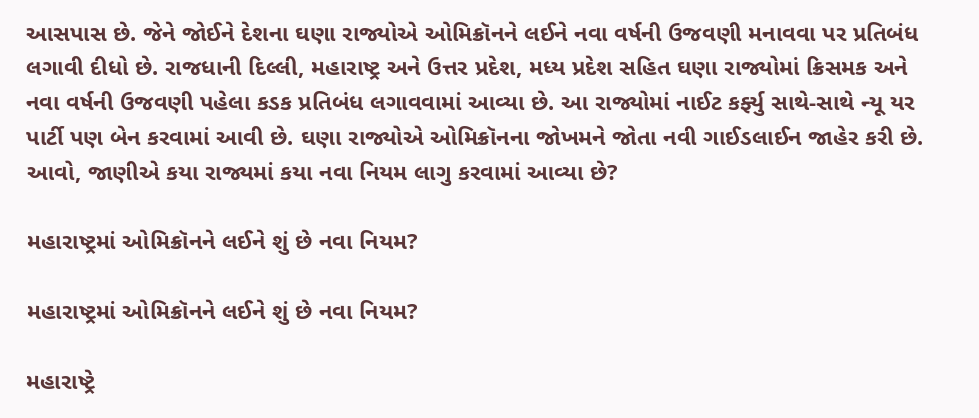આસપાસ છે. જેને જોઈને દેશના ઘણા રાજ્યોએ ઓમિક્રૉનને લઈને નવા વર્ષની ઉજવણી મનાવવા પર પ્રતિબંધ લગાવી દીધો છે. રાજધાની દિલ્લી, મહારાષ્ટ્ર અને ઉત્તર પ્રદેશ, મધ્ય પ્રદેશ સહિત ઘણા રાજ્યોમાં ક્રિસમક અને નવા વર્ષની ઉજવણી પહેલા કડક પ્રતિબંધ લગાવવામાં આવ્યા છે. આ રાજ્યોમાં નાઈટ કર્ફ્યુ સાથે-સાથે ન્યૂ યર પાર્ટી પણ બેન કરવામાં આવી છે. ઘણા રાજ્યોએ ઓમિક્રૉનના જોખમને જોતા નવી ગાઈડલાઈન જાહેર કરી છે. આવો, જાણીએ કયા રાજ્યમાં કયા નવા નિયમ લાગુ કરવામાં આવ્યા છે?

મહારાષ્ટ્રમાં ઓમિક્રૉનને લઈને શું છે નવા નિયમ?

મહારાષ્ટ્રમાં ઓમિક્રૉનને લઈને શું છે નવા નિયમ?

મહારાષ્ટ્રે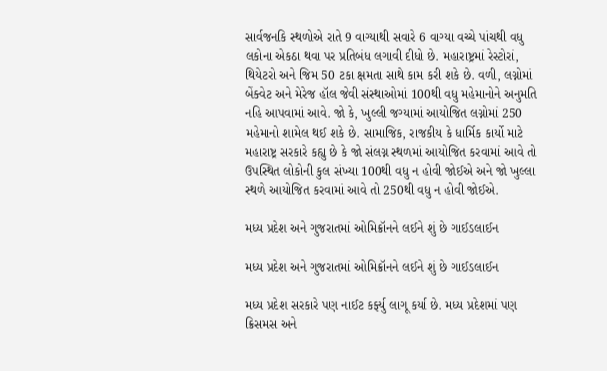સાર્વજનકિ સ્થળોએ રાતે 9 વાગ્યાથી સવારે 6 વાગ્યા વચ્ચે પાંચથી વધુ લકોના એકઠા થવા પર પ્રતિબંધ લગાવી દીધો છે. મહારાષ્ટ્રમાં રેસ્ટોરાં, થિયેટરો અને જિમ 50 ટકા ક્ષમતા સાથે કામ કરી શકે છે. વળી, લગ્નોમાં બેંક્વેટ અને મેરેજ હૉલ જેવી સંસ્થાઓમાં 100થી વધુ મહેમાનોને અનુમતિ નહિ આપવામાં આવે. જો કે, ખુલ્લી જગ્યામાં આયોજિત લગ્નોમાં 250 મહેમાનો શામેલ થઈ શકે છે. સામાજિક, રાજકીય કે ધાર્મિક કાર્યો માટે મહારાષ્ટ્ર સરકારે કહ્યુ છે કે જો સંલગ્ન સ્થળમાં આયોજિત કરવામાં આવે તો ઉપસ્થિત લોકોની કુલ સંખ્યા 100થી વધુ ન હોવી જોઈએ અને જો ખુલ્લા સ્થળે આયોજિત કરવામાં આવે તો 250થી વધુ ન હોવી જોઈએ.

મધ્ય પ્રદેશ અને ગુજરાતમાં ઓમિક્રૉનને લઈને શું છે ગાઈડલાઈન

મધ્ય પ્રદેશ અને ગુજરાતમાં ઓમિક્રૉનને લઈને શું છે ગાઈડલાઈન

મધ્ય પ્રદેશ સરકારે પણ નાઈટ કર્ફ્યુ લાગૂ કર્યા છે. મધ્ય પ્રદેશમાં પણ ક્રિસમસ અને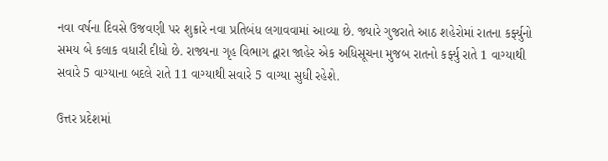નવા વર્ષના દિવસે ઉજવણી પર શુક્રારે નવા પ્રતિબંધ લગાવવામાં આવ્યા છે. જ્યારે ગુજરાતે આઠ શહેરોમાં રાતના કર્ફ્યુનો સમય બે કલાક વધારી દીધો છે. રાજ્યના ગૃહ વિભાગ દ્વારા જાહેર એક અધિસૂચના મુજબ રાતનો કર્ફ્યુ રાતે 1 વાગ્યાથી સવારે 5 વાગ્યાના બદલે રાતે 11 વાગ્યાથી સવારે 5 વાગ્યા સુધી રહેશે.

ઉત્તર પ્રદેશમાં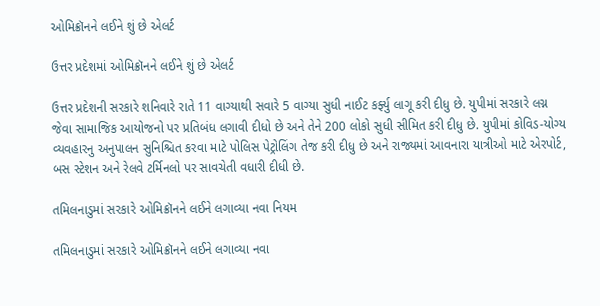ઓમિક્રૉનને લઈને શું છે એલર્ટ

ઉત્તર પ્રદેશમાં ઓમિક્રૉનને લઈને શું છે એલર્ટ

ઉત્તર પ્રદેશની સરકારે શનિવારે રાતે 11 વાગ્યાથી સવારે 5 વાગ્યા સુધી નાઈટ કર્ફ્યુ લાગૂ કરી દીધુ છે. યુપીમાં સરકારે લગ્ન જેવા સામાજિક આયોજનો પર પ્રતિબંધ લગાવી દીધો છે અને તેને 200 લોકો સુધી સીમિત કરી દીધુ છે. યુપીમાં કોવિડ-યોગ્ય વ્યવહારનુ અનુપાલન સુનિશ્ચિત કરવા માટે પોલિસ પેટ્રોલિંગ તેજ કરી દીધુ છે અને રાજ્યમાં આવનારા યાત્રીઓ માટે એરપોર્ટ, બસ સ્ટેશન અને રેલવે ટર્મિનલો પર સાવચેતી વધારી દીધી છે.

તમિલનાડુમાં સરકારે ઓમિક્રૉનને લઈને લગાવ્યા નવા નિયમ

તમિલનાડુમાં સરકારે ઓમિક્રૉનને લઈને લગાવ્યા નવા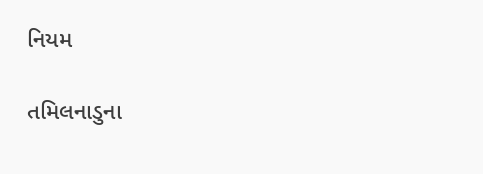નિયમ

તમિલનાડુના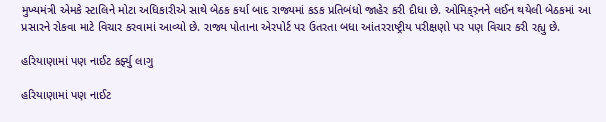મુખ્યમંત્રી એમકે સ્ટાલિને મોટા અધિકારીએ સાથે બેઠક કર્યા બાદ રાજ્યમાં કડક પ્રતિબંધો જાહેર કરી દીધા છે. ઓમિક્ર઼નને લઈન થયેલી બેઠકમાં આ પ્રસારને રોકવા માટે વિચાર કરવામાં આવ્યો છે. રાજ્ય પોતાના એરપોર્ટ પર ઉતરતા બધા આંતરરાષ્ટ્રીય પરીક્ષણો પર પણ વિચાર કરી રહ્યુ છે.

હરિયાણામાં પણ નાઈટ કર્ફ્યુ લાગુ

હરિયાણામાં પણ નાઈટ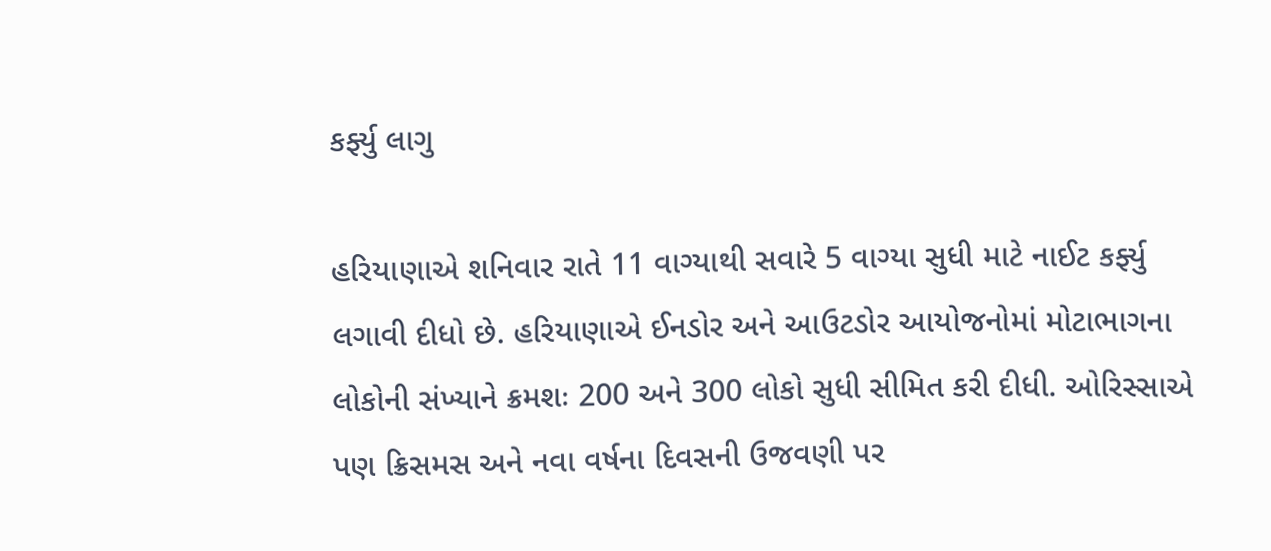કર્ફ્યુ લાગુ

હરિયાણાએ શનિવાર રાતે 11 વાગ્યાથી સવારે 5 વાગ્યા સુધી માટે નાઈટ કર્ફ્યુ લગાવી દીધો છે. હરિયાણાએ ઈનડોર અને આઉટડોર આયોજનોમાં મોટાભાગના લોકોની સંખ્યાને ક્રમશઃ 200 અને 300 લોકો સુધી સીમિત કરી દીધી. ઓરિસ્સાએ પણ ક્રિસમસ અને નવા વર્ષના દિવસની ઉજવણી પર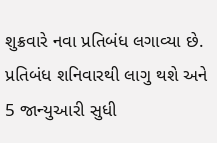શુક્રવારે નવા પ્રતિબંધ લગાવ્યા છે. પ્રતિબંધ શનિવારથી લાગુ થશે અને 5 જાન્યુઆરી સુધી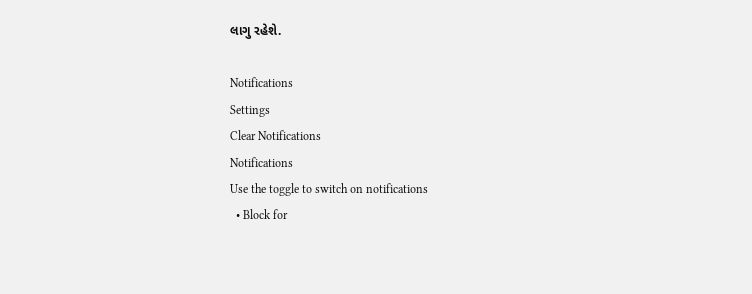લાગુ રહેશે.

Notifications
Settings
Clear Notifications
Notifications
Use the toggle to switch on notifications
  • Block for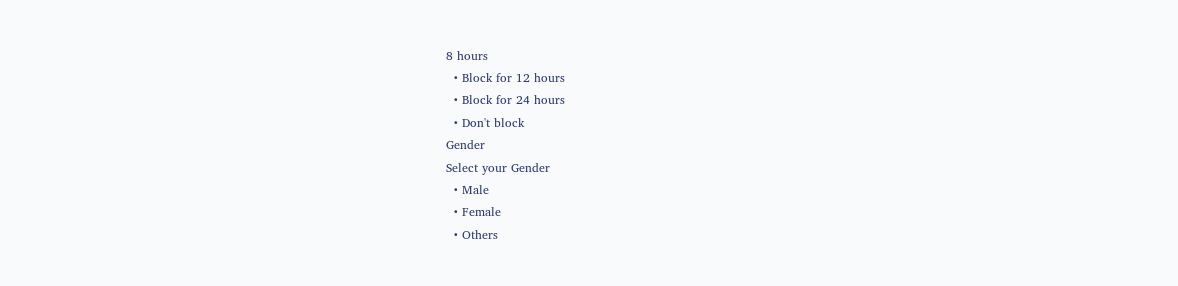8 hours
  • Block for 12 hours
  • Block for 24 hours
  • Don't block
Gender
Select your Gender
  • Male
  • Female
  • Others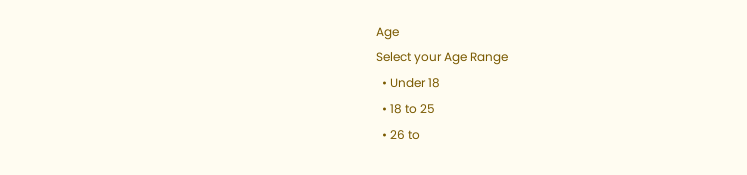Age
Select your Age Range
  • Under 18
  • 18 to 25
  • 26 to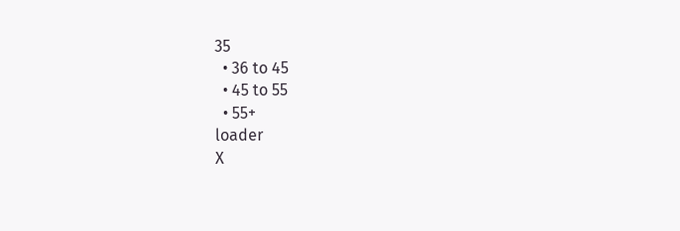35
  • 36 to 45
  • 45 to 55
  • 55+
loader
X